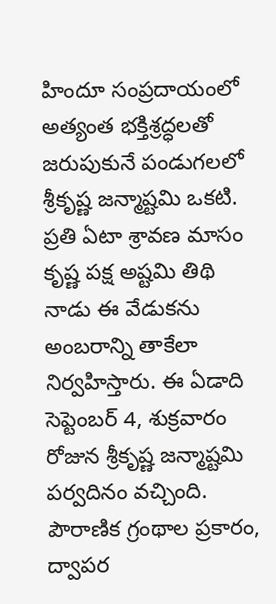హిందూ సంప్రదాయంలో అత్యంత భక్తిశ్రద్ధలతో జరుపుకునే పండుగలలో శ్రీకృష్ణ జన్మాష్టమి ఒకటి. ప్రతి ఏటా శ్రావణ మాసం కృష్ణ పక్ష అష్టమి తిథి నాడు ఈ వేడుకను అంబరాన్ని తాకేలా నిర్వహిస్తారు. ఈ ఏడాది సెప్టెంబర్ 4, శుక్రవారం రోజున శ్రీకృష్ణ జన్మాష్టమి పర్వదినం వచ్చింది. పౌరాణిక గ్రంథాల ప్రకారం, ద్వాపర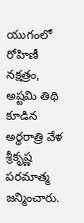యుగంలో రోహిణీ నక్షత్రం, అష్టమి తిథి కూడిన అర్ధరాత్రి వేళ శ్రీకృష్ణ పరమాత్మ జన్మించారు.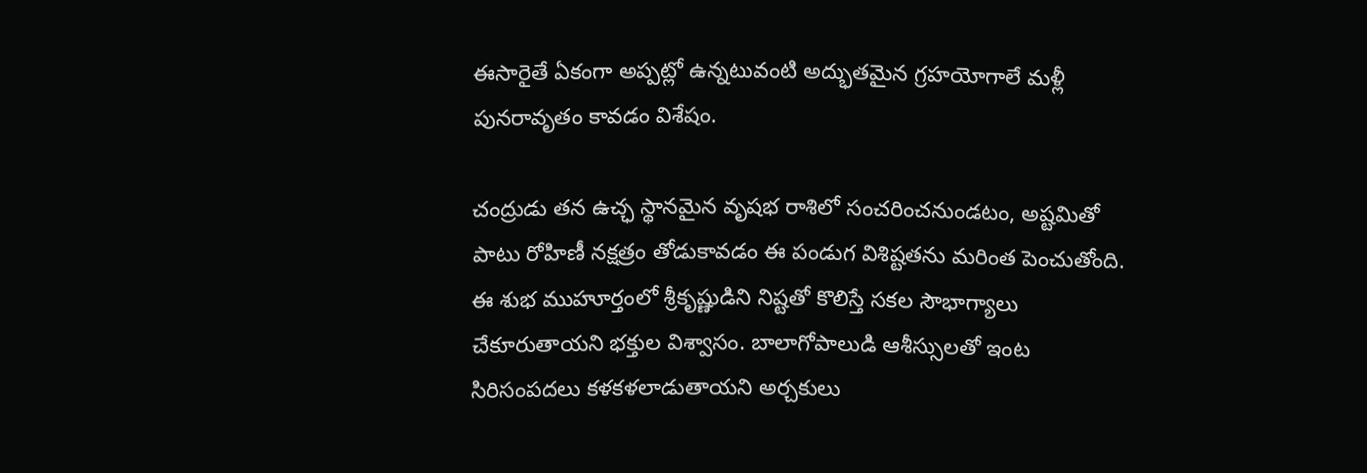ఈసారైతే ఏకంగా అప్పట్లో ఉన్నటువంటి అద్భుతమైన గ్రహయోగాలే మళ్లీ పునరావృతం కావడం విశేషం.

చంద్రుడు తన ఉచ్ఛ స్థానమైన వృషభ రాశిలో సంచరించనుండటం, అష్టమితో పాటు రోహిణీ నక్షత్రం తోడుకావడం ఈ పండుగ విశిష్టతను మరింత పెంచుతోంది. ఈ శుభ ముహూర్తంలో శ్రీకృష్ణుడిని నిష్టతో కొలిస్తే సకల సౌభాగ్యాలు చేకూరుతాయని భక్తుల విశ్వాసం. బాలాగోపాలుడి ఆశీస్సులతో ఇంట సిరిసంపదలు కళకళలాడుతాయని అర్చకులు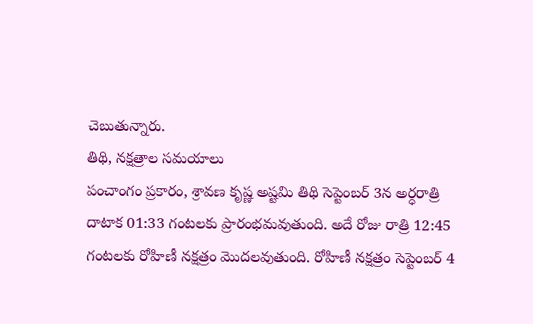చెబుతున్నారు.
తిథి, నక్షత్రాల సమయాలు
పంచాంగం ప్రకారం, శ్రావణ కృష్ణ అష్టమి తిథి సెప్టెంబర్ 3న అర్ధరాత్రి దాటాక 01:33 గంటలకు ప్రారంభమవుతుంది. అదే రోజు రాత్రి 12:45 గంటలకు రోహిణీ నక్షత్రం మొదలవుతుంది. రోహిణీ నక్షత్రం సెప్టెంబర్ 4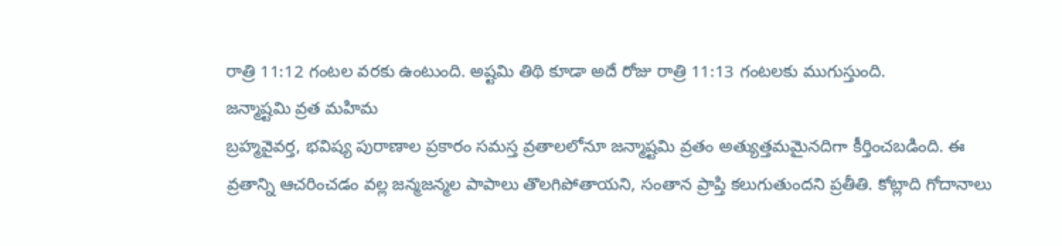రాత్రి 11:12 గంటల వరకు ఉంటుంది. అష్టమి తిథి కూడా అదే రోజు రాత్రి 11:13 గంటలకు ముగుస్తుంది.
జన్మాష్టమి వ్రత మహిమ
బ్రహ్మవైవర్త, భవిష్య పురాణాల ప్రకారం సమస్త వ్రతాలలోనూ జన్మాష్టమి వ్రతం అత్యుత్తమమైనదిగా కీర్తించబడింది. ఈ వ్రతాన్ని ఆచరించడం వల్ల జన్మజన్మల పాపాలు తొలగిపోతాయని, సంతాన ప్రాప్తి కలుగుతుందని ప్రతీతి. కోట్లాది గోదానాలు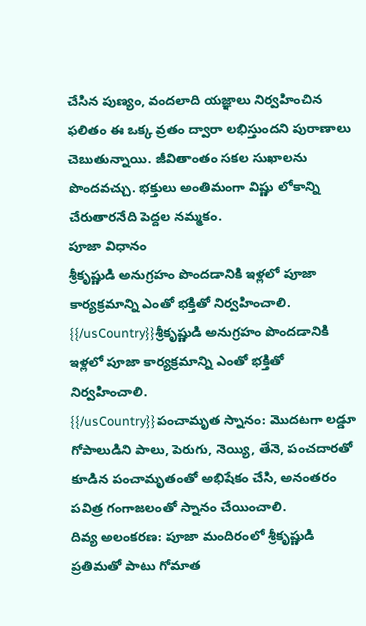చేసిన పుణ్యం, వందలాది యజ్ఞాలు నిర్వహించిన ఫలితం ఈ ఒక్క వ్రతం ద్వారా లభిస్తుందని పురాణాలు చెబుతున్నాయి. జీవితాంతం సకల సుఖాలను పొందవచ్చు. భక్తులు అంతిమంగా విష్ణు లోకాన్ని చేరుతారనేది పెద్దల నమ్మకం.
పూజా విధానం
శ్రీకృష్ణుడి అనుగ్రహం పొందడానికి ఇళ్లలో పూజా కార్యక్రమాన్ని ఎంతో భక్తితో నిర్వహించాలి.
{{/usCountry}}శ్రీకృష్ణుడి అనుగ్రహం పొందడానికి ఇళ్లలో పూజా కార్యక్రమాన్ని ఎంతో భక్తితో నిర్వహించాలి.
{{/usCountry}}పంచామృత స్నానం: మొదటగా లడ్డూ గోపాలుడిని పాలు, పెరుగు, నెయ్యి, తేనె, పంచదారతో కూడిన పంచామృతంతో అభిషేకం చేసి, అనంతరం పవిత్ర గంగాజలంతో స్నానం చేయించాలి.
దివ్య అలంకరణ: పూజా మందిరంలో శ్రీకృష్ణుడి ప్రతిమతో పాటు గోమాత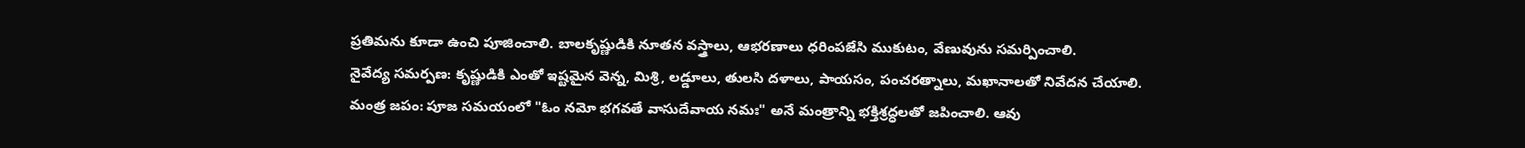ప్రతిమను కూడా ఉంచి పూజించాలి. బాలకృష్ణుడికి నూతన వస్త్రాలు, ఆభరణాలు ధరింపజేసి ముకుటం, వేణువును సమర్పించాలి.
నైవేద్య సమర్పణ: కృష్ణుడికి ఎంతో ఇష్టమైన వెన్న, మిశ్రి, లడ్డూలు, తులసి దళాలు, పాయసం, పంచరత్నాలు, మఖానాలతో నివేదన చేయాలి.
మంత్ర జపం: పూజ సమయంలో "ఓం నమో భగవతే వాసుదేవాయ నమః" అనే మంత్రాన్ని భక్తిశ్రద్ధలతో జపించాలి. ఆవు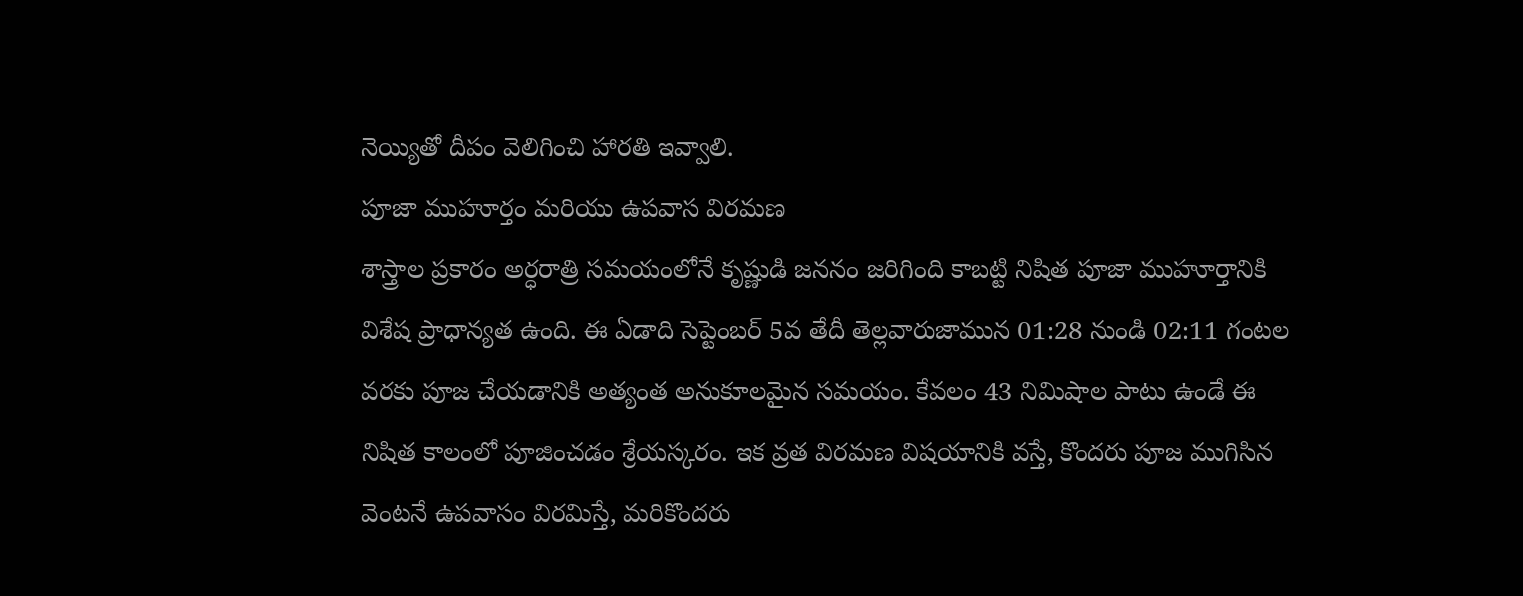నెయ్యితో దీపం వెలిగించి హారతి ఇవ్వాలి.
పూజా ముహూర్తం మరియు ఉపవాస విరమణ
శాస్త్రాల ప్రకారం అర్ధరాత్రి సమయంలోనే కృష్ణుడి జననం జరిగింది కాబట్టి నిషిత పూజా ముహూర్తానికి విశేష ప్రాధాన్యత ఉంది. ఈ ఏడాది సెప్టెంబర్ 5వ తేదీ తెల్లవారుజామున 01:28 నుండి 02:11 గంటల వరకు పూజ చేయడానికి అత్యంత అనుకూలమైన సమయం. కేవలం 43 నిమిషాల పాటు ఉండే ఈ నిషిత కాలంలో పూజించడం శ్రేయస్కరం. ఇక వ్రత విరమణ విషయానికి వస్తే, కొందరు పూజ ముగిసిన వెంటనే ఉపవాసం విరమిస్తే, మరికొందరు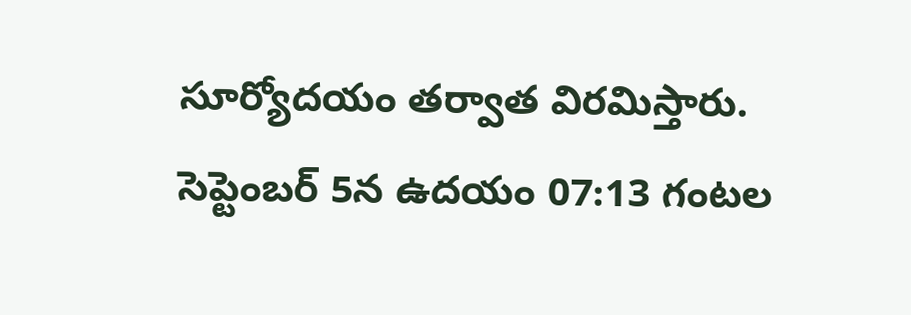సూర్యోదయం తర్వాత విరమిస్తారు. సెప్టెంబర్ 5న ఉదయం 07:13 గంటల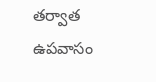తర్వాత ఉపవాసం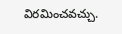విరమించవచ్చు.